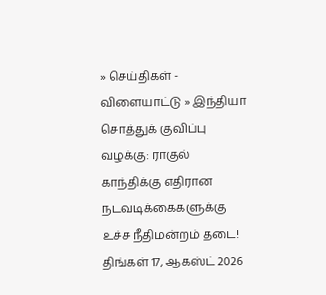» செய்திகள் - விளையாட்டு » இந்தியா
சொத்துக் குவிப்பு வழக்கு: ராகுல் காந்திக்கு எதிரான நடவடிக்கைகளுக்கு உச்ச நீதிமன்றம் தடை!
திங்கள் 17, ஆகஸ்ட் 2026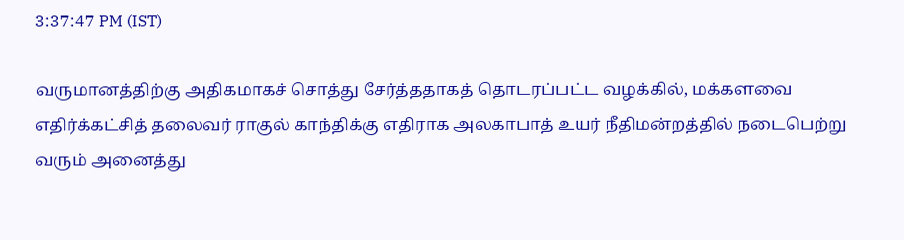3:37:47 PM (IST)

வருமானத்திற்கு அதிகமாகச் சொத்து சேர்த்ததாகத் தொடரப்பட்ட வழக்கில், மக்களவை எதிர்க்கட்சித் தலைவர் ராகுல் காந்திக்கு எதிராக அலகாபாத் உயர் நீதிமன்றத்தில் நடைபெற்று வரும் அனைத்து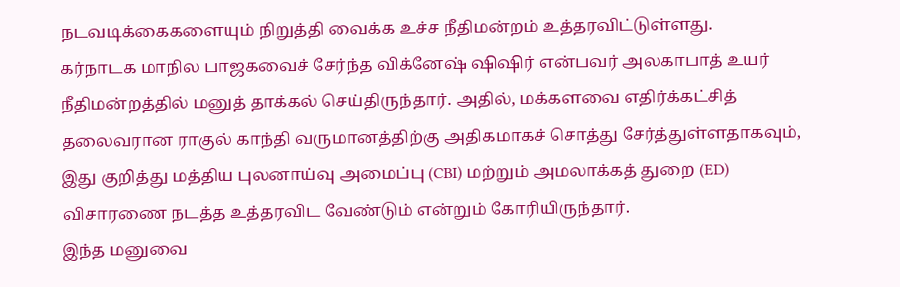நடவடிக்கைகளையும் நிறுத்தி வைக்க உச்ச நீதிமன்றம் உத்தரவிட்டுள்ளது.
கர்நாடக மாநில பாஜகவைச் சேர்ந்த விக்னேஷ் ஷிஷிர் என்பவர் அலகாபாத் உயர் நீதிமன்றத்தில் மனுத் தாக்கல் செய்திருந்தார். அதில், மக்களவை எதிர்க்கட்சித் தலைவரான ராகுல் காந்தி வருமானத்திற்கு அதிகமாகச் சொத்து சேர்த்துள்ளதாகவும், இது குறித்து மத்திய புலனாய்வு அமைப்பு (CBI) மற்றும் அமலாக்கத் துறை (ED) விசாரணை நடத்த உத்தரவிட வேண்டும் என்றும் கோரியிருந்தார்.
இந்த மனுவை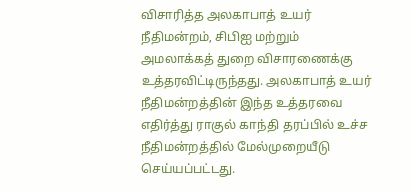விசாரித்த அலகாபாத் உயர் நீதிமன்றம், சிபிஐ மற்றும் அமலாக்கத் துறை விசாரணைக்கு உத்தரவிட்டிருந்தது. அலகாபாத் உயர் நீதிமன்றத்தின் இந்த உத்தரவை எதிர்த்து ராகுல் காந்தி தரப்பில் உச்ச நீதிமன்றத்தில் மேல்முறையீடு செய்யப்பட்டது.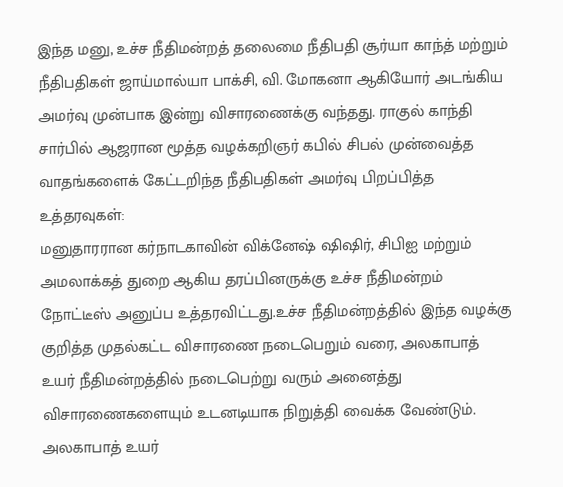இந்த மனு, உச்ச நீதிமன்றத் தலைமை நீதிபதி சூர்யா காந்த் மற்றும் நீதிபதிகள் ஜாய்மால்யா பாக்சி, வி. மோகனா ஆகியோர் அடங்கிய அமர்வு முன்பாக இன்று விசாரணைக்கு வந்தது. ராகுல் காந்தி சார்பில் ஆஜரான மூத்த வழக்கறிஞர் கபில் சிபல் முன்வைத்த வாதங்களைக் கேட்டறிந்த நீதிபதிகள் அமர்வு பிறப்பித்த உத்தரவுகள்:
மனுதாரரான கர்நாடகாவின் விக்னேஷ் ஷிஷிர், சிபிஐ மற்றும் அமலாக்கத் துறை ஆகிய தரப்பினருக்கு உச்ச நீதிமன்றம் நோட்டீஸ் அனுப்ப உத்தரவிட்டது.உச்ச நீதிமன்றத்தில் இந்த வழக்கு குறித்த முதல்கட்ட விசாரணை நடைபெறும் வரை, அலகாபாத் உயர் நீதிமன்றத்தில் நடைபெற்று வரும் அனைத்து விசாரணைகளையும் உடனடியாக நிறுத்தி வைக்க வேண்டும்.
அலகாபாத் உயர்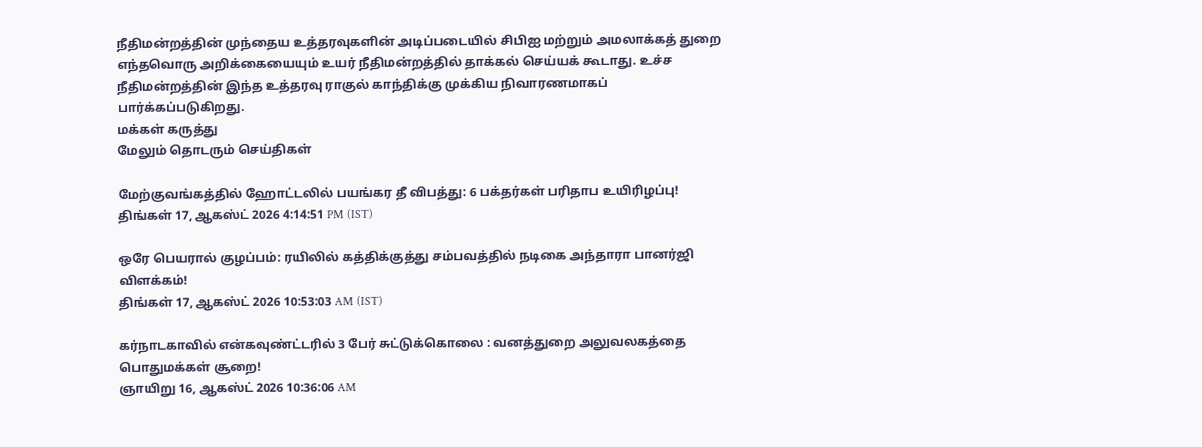நீதிமன்றத்தின் முந்தைய உத்தரவுகளின் அடிப்படையில் சிபிஐ மற்றும் அமலாக்கத் துறை எந்தவொரு அறிக்கையையும் உயர் நீதிமன்றத்தில் தாக்கல் செய்யக் கூடாது. உச்ச நீதிமன்றத்தின் இந்த உத்தரவு ராகுல் காந்திக்கு முக்கிய நிவாரணமாகப் பார்க்கப்படுகிறது.
மக்கள் கருத்து
மேலும் தொடரும் செய்திகள்

மேற்குவங்கத்தில் ஹோட்டலில் பயங்கர தீ விபத்து: 6 பக்தர்கள் பரிதாப உயிரிழப்பு!
திங்கள் 17, ஆகஸ்ட் 2026 4:14:51 PM (IST)

ஒரே பெயரால் குழப்பம்: ரயிலில் கத்திக்குத்து சம்பவத்தில் நடிகை அந்தாரா பானர்ஜி விளக்கம்!
திங்கள் 17, ஆகஸ்ட் 2026 10:53:03 AM (IST)

கர்நாடகாவில் என்கவுண்ட்டரில் 3 பேர் சுட்டுக்கொலை : வனத்துறை அலுவலகத்தை பொதுமக்கள் சூறை!
ஞாயிறு 16, ஆகஸ்ட் 2026 10:36:06 AM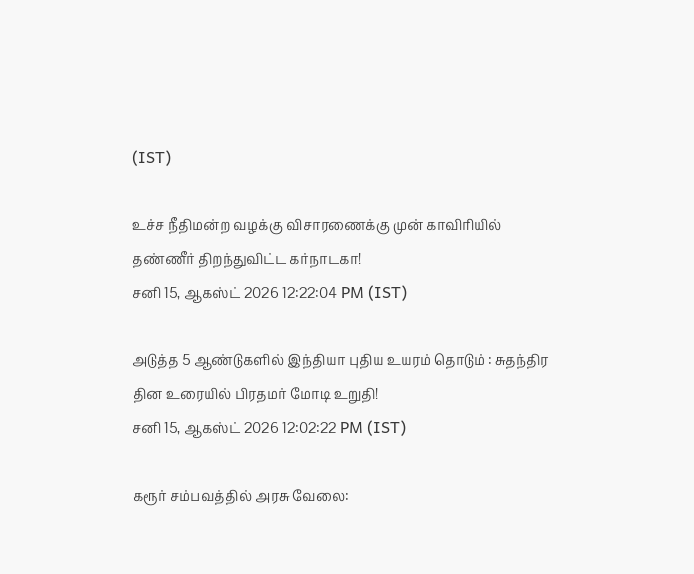(IST)

உச்ச நீதிமன்ற வழக்கு விசாரணைக்கு முன் காவிரியில் தண்ணீர் திறந்துவிட்ட கர்நாடகா!
சனி 15, ஆகஸ்ட் 2026 12:22:04 PM (IST)

அடுத்த 5 ஆண்டுகளில் இந்தியா புதிய உயரம் தொடும் : சுதந்திர தின உரையில் பிரதமர் மோடி உறுதி!
சனி 15, ஆகஸ்ட் 2026 12:02:22 PM (IST)

கரூர் சம்பவத்தில் அரசு வேலை: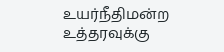உயர்நீதிமன்ற உத்தரவுக்கு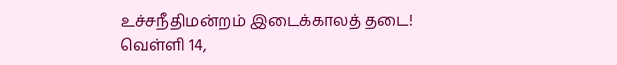உச்சநீதிமன்றம் இடைக்காலத் தடை!
வெள்ளி 14,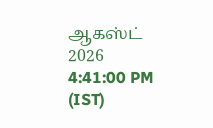ஆகஸ்ட் 2026 4:41:00 PM (IST)